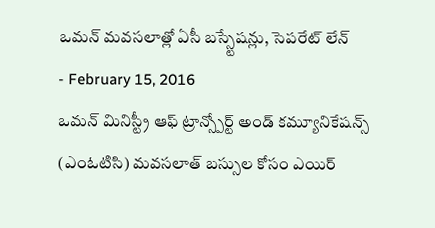ఒమన్ మవసలాత్లో ఏసీ బస్స్టేషన్లు, సెపరేట్ లేన్
- February 15, 2016
ఒమన్ మినిస్ట్రీ ఆఫ్ ట్రాన్స్పోర్ట్ అండ్ కమ్యూనికేషన్స్ (ఎంఓటిసి) మవసలాత్ బస్సుల కోసం ఎయిర్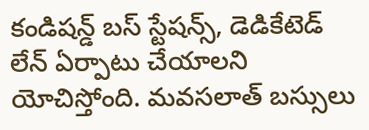కండిషన్డ్ బస్ స్టేషన్స్, డెడికేటెడ్ లేన్ ఏర్పాటు చేయాలని యోచిస్తోంది. మవసలాత్ బస్సులు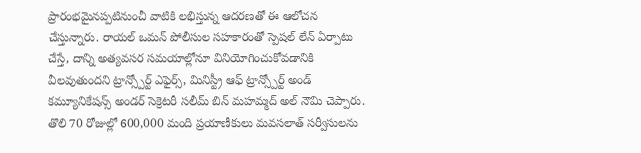ప్రారంభమైనప్పటినుంచీ వాటికి లభిస్తున్న ఆదరణతో ఈ ఆలోచన చేస్తున్నారు. రాయల్ ఒమన్ పోలీసుల సహకారంతో స్పెషల్ లేన్ ఏర్పాటు చేస్తే, దాన్ని అత్యవసర సమయాల్లోనూ వినియోగించుకోవడానికి వీలవుతుందని ట్రాన్స్పోర్ట్ ఎఫైర్స్, మినిస్ట్రీ ఆఫ్ ట్రాన్స్పోర్ట్ అండ్ కమ్యూనికేషన్స్ అండర్ సెక్రెటరీ సలీమ్ బిన్ మహమ్మద్ అల్ నౌమి చెప్పారు. తొలి 70 రోజుల్లో 600,000 మంది ప్రయాణీకులు మవసలాత్ సర్వీసులను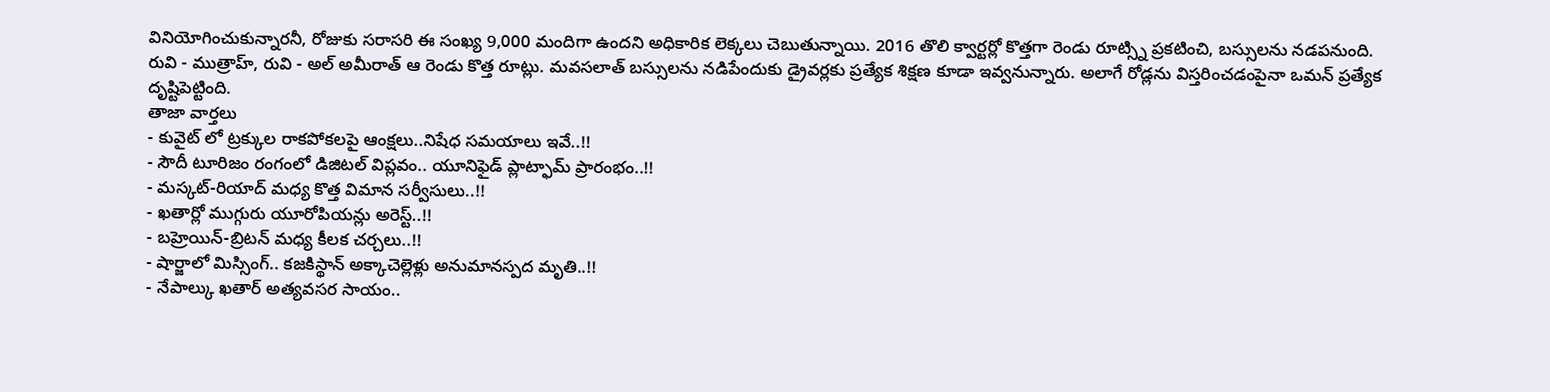వినియోగించుకున్నారనీ, రోజుకు సరాసరి ఈ సంఖ్య 9,000 మందిగా ఉందని అధికారిక లెక్కలు చెబుతున్నాయి. 2016 తొలి క్వార్టర్లో కొత్తగా రెండు రూట్స్ని ప్రకటించి, బస్సులను నడపనుంది. రువి - ముత్రాహ్, రువి - అల్ అమీరాత్ ఆ రెండు కొత్త రూట్లు. మవసలాత్ బస్సులను నడిపేందుకు డ్రైవర్లకు ప్రత్యేక శిక్షణ కూడా ఇవ్వనున్నారు. అలాగే రోడ్లను విస్తరించడంపైనా ఒమన్ ప్రత్యేక దృష్టిపెట్టింది.
తాజా వార్తలు
- కువైట్ లో ట్రక్కుల రాకపోకలపై ఆంక్షలు..నిషేధ సమయాలు ఇవే..!!
- సౌదీ టూరిజం రంగంలో డిజిటల్ విప్లవం.. యూనిఫైడ్ ప్లాట్ఫామ్ ప్రారంభం..!!
- మస్కట్-రియాద్ మధ్య కొత్త విమాన సర్వీసులు..!!
- ఖతార్లో ముగ్గురు యూరోపియన్లు అరెస్ట్..!!
- బహ్రెయిన్-బ్రిటన్ మధ్య కీలక చర్చలు..!!
- షార్జాలో మిస్సింగ్.. కజకిస్థాన్ అక్కాచెల్లెళ్లు అనుమానస్పద మృతి..!!
- నేపాల్కు ఖతార్ అత్యవసర సాయం..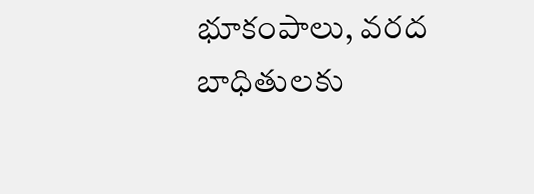భూకంపాలు, వరద బాధితులకు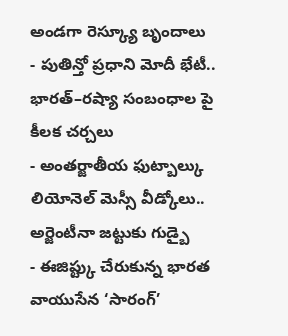అండగా రెస్క్యూ బృందాలు
- పుతిన్తో ప్రధాని మోదీ భేటీ.. భారత్–రష్యా సంబంధాల పై కీలక చర్చలు
- అంతర్జాతీయ ఫుట్బాల్కు లియోనెల్ మెస్సీ వీడ్కోలు.. అర్జెంటీనా జట్టుకు గుడ్బై
- ఈజిప్ట్కు చేరుకున్న భారత వాయుసేన ‘సారంగ్’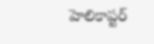హెలికాప్టర్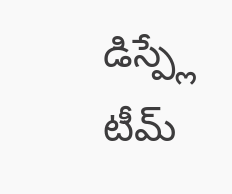డిస్ప్లే టీమ్